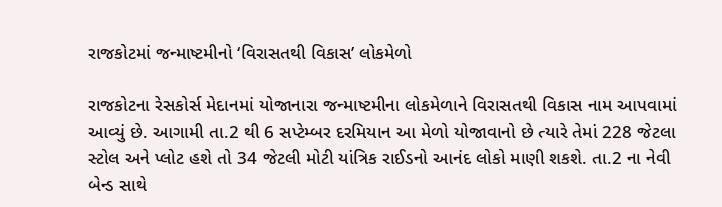રાજકોટમાં જન્માષ્ટમીનો ‘વિરાસતથી વિકાસ’ લોકમેળો

રાજકોટના રેસકોર્સ મેદાનમાં યોજાનારા જન્માષ્ટમીના લોકમેળાને વિરાસતથી વિકાસ નામ આપવામાં આવ્યું છે. આગામી તા.2 થી 6 સપ્ટેમ્બર દરમિયાન આ મેળો યોજાવાનો છે ત્યારે તેમાં 228 જેટલા સ્ટોલ અને પ્લોટ હશે તો 34 જેટલી મોટી યાંત્રિક રાઈડનો આનંદ લોકો માણી શકશે. તા.2 ના નેવી બેન્ડ સાથે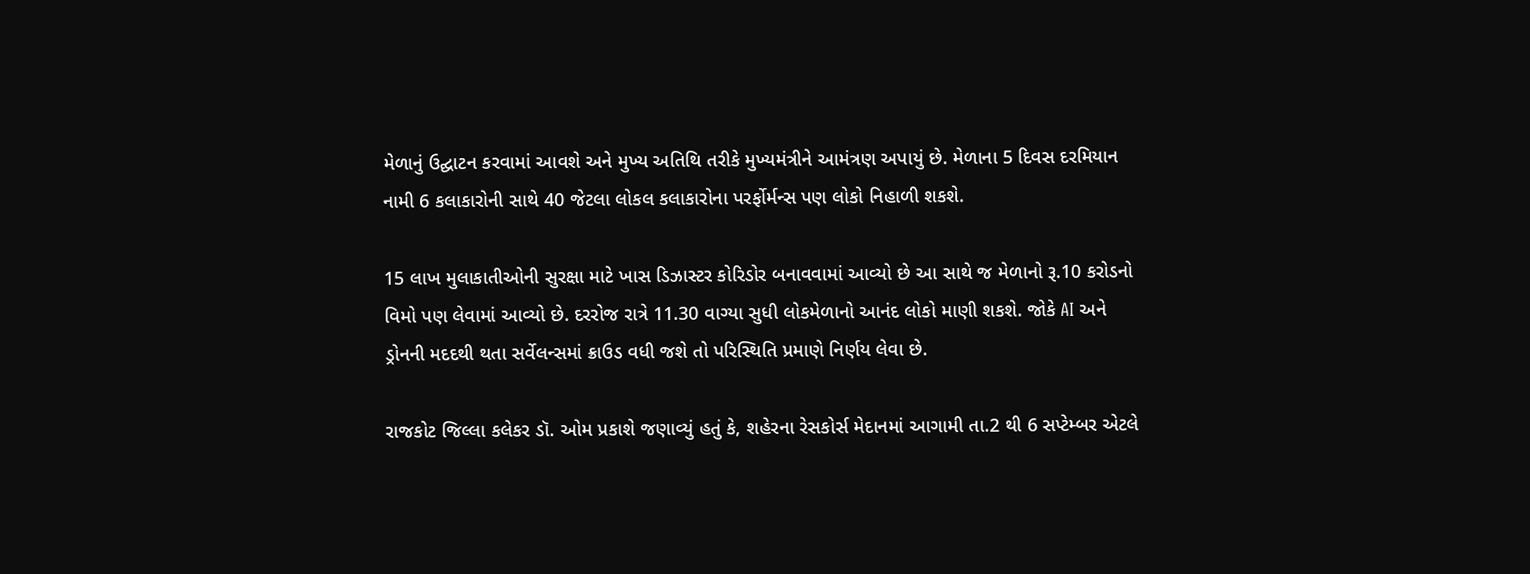મેળાનું ઉદ્ઘાટન કરવામાં આવશે અને મુખ્ય અતિથિ તરીકે મુખ્યમંત્રીને આમંત્રણ અપાયું છે. મેળાના 5 દિવસ દરમિયાન નામી 6 કલાકારોની સાથે 40 જેટલા લોકલ કલાકારોના પરર્ફોર્મન્સ પણ લોકો નિહાળી શકશે.

15 લાખ મુલાકાતીઓની સુરક્ષા માટે ખાસ ડિઝાસ્ટર કોરિડોર બનાવવામાં આવ્યો છે આ સાથે જ મેળાનો રૂ.10 કરોડનો વિમો પણ લેવામાં આવ્યો છે. દરરોજ રાત્રે 11.30 વાગ્યા સુધી લોકમેળાનો આનંદ લોકો માણી શકશે. જોકે AI અને ડ્રોનની મદદથી થતા સર્વેલન્સમાં ક્રાઉડ વધી જશે તો પરિસ્થિતિ પ્રમાણે નિર્ણય લેવા છે.

રાજકોટ જિલ્લા કલેકર ડૉ. ઓમ પ્રકાશે જણાવ્યું હતું કે, શહેરના રેસકોર્સ મેદાનમાં આગામી તા.2 થી 6 સપ્ટેમ્બર એટલે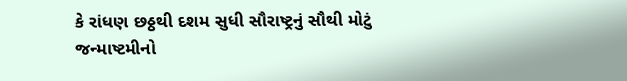કે રાંધણ છઠ્ઠથી દશમ સુધી સૌરાષ્ટ્રનું સૌથી મોટું જન્માષ્ટમીનો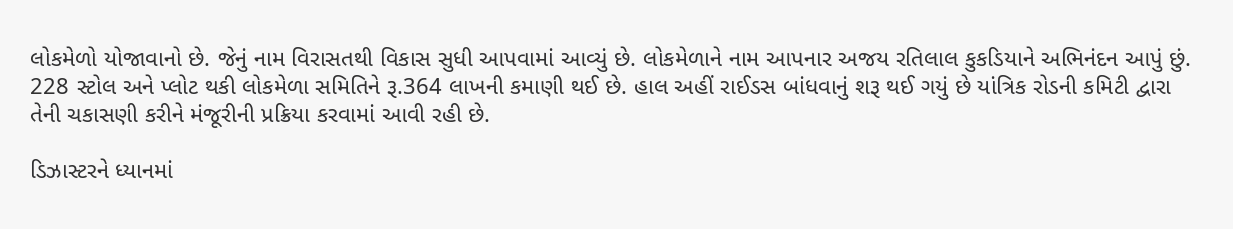લોકમેળો યોજાવાનો છે. જેનું નામ વિરાસતથી વિકાસ સુધી આપવામાં આવ્યું છે. લોકમેળાને નામ આપનાર અજય રતિલાલ કુકડિયાને અભિનંદન આપું છું. 228 સ્ટોલ અને પ્લોટ થકી લોકમેળા સમિતિને રૂ.364 લાખની કમાણી થઈ છે. હાલ અહીં રાઈડસ બાંધવાનું શરૂ થઈ ગયું છે યાંત્રિક રોડની કમિટી દ્વારા તેની ચકાસણી કરીને મંજૂરીની પ્રક્રિયા કરવામાં આવી રહી છે.

ડિઝાસ્ટરને ધ્યાનમાં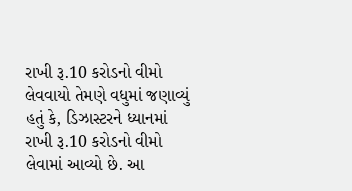રાખી રૂ.10 કરોડનો વીમો લેવવાયો તેમણે વધુમાં જણાવ્યું હતું કે, ડિઝાસ્ટરને ધ્યાનમાં રાખી રૂ.10 કરોડનો વીમો લેવામાં આવ્યો છે. આ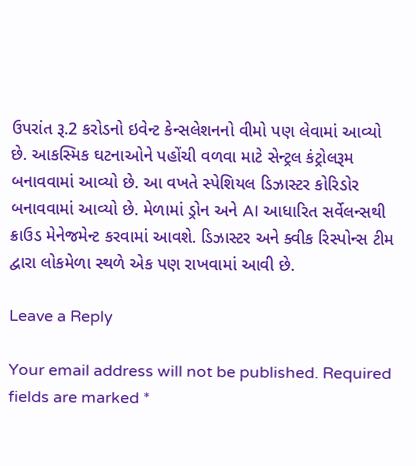ઉપરાંત રૂ.2 કરોડનો ઇવેન્ટ કેન્સલેશનનો વીમો પણ લેવામાં આવ્યો છે. આકસ્મિક ઘટનાઓને પહોંચી વળવા માટે સેન્ટ્રલ કંટ્રોલરૂમ બનાવવામાં આવ્યો છે. આ વખતે સ્પેશિયલ ડિઝાસ્ટર કોરિડોર બનાવવામાં આવ્યો છે. મેળામાં ડ્રોન અને AI આધારિત સર્વેલન્સથી ક્રાઉડ મેનેજમેન્ટ કરવામાં આવશે. ડિઝાસ્ટર અને ક્વીક રિસ્પોન્સ ટીમ દ્વારા લોકમેળા સ્થળે એક પણ રાખવામાં આવી છે.

Leave a Reply

Your email address will not be published. Required fields are marked *